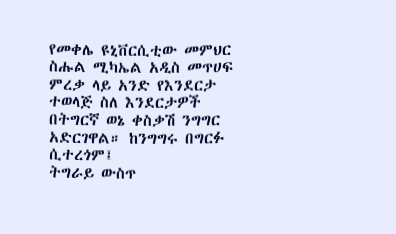የመቀሌ ዩኒቨርሲቲው መምህር ስሑል ሚካኤል አዲስ መጥሀፍ ምረቃ ላይ አንድ የእንደርታ ተወላጅ ስለ እንደርታዎች በትግርኛ ወኔ ቀስቃሽ ንግግር አድርገዋል። ከንግግሩ በግርፉ ሲተረጎም፤
ትግራይ ውስጥ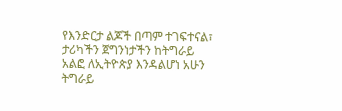የእንድርታ ልጆች በጣም ተገፍተናል፣ ታሪካችን ጀግንነታችን ከትግራይ አልፎ ለኢትዮጵያ እንዳልሆነ አሁን ትግራይ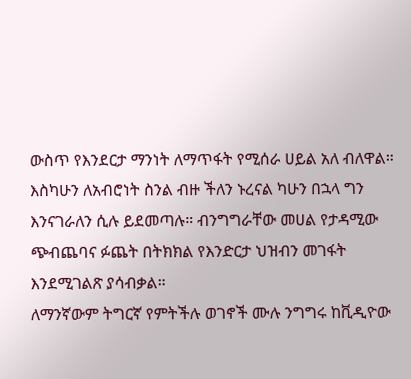ውስጥ የእንደርታ ማንነት ለማጥፋት የሚሰራ ሀይል አለ ብለዋል። እስካሁን ለአብሮነት ስንል ብዙ ችለን ኑረናል ካሁን በኋላ ግን እንናገራለን ሲሉ ይደመጣሉ። ብንግግራቸው መሀል የታዳሚው ጭብጨባና ፉጨት በትክክል የእንድርታ ህዝብን መገፋት እንደሚገልጽ ያሳብቃል።
ለማንኛውም ትግርኛ የምትችሉ ወገኖች ሙሉ ንግግሩ ከቪዲዮው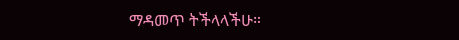ማዳመጥ ትችላላችሁ።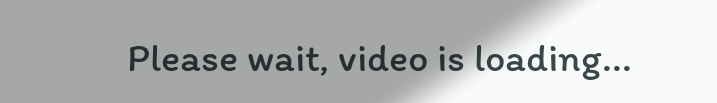Please wait, video is loading...